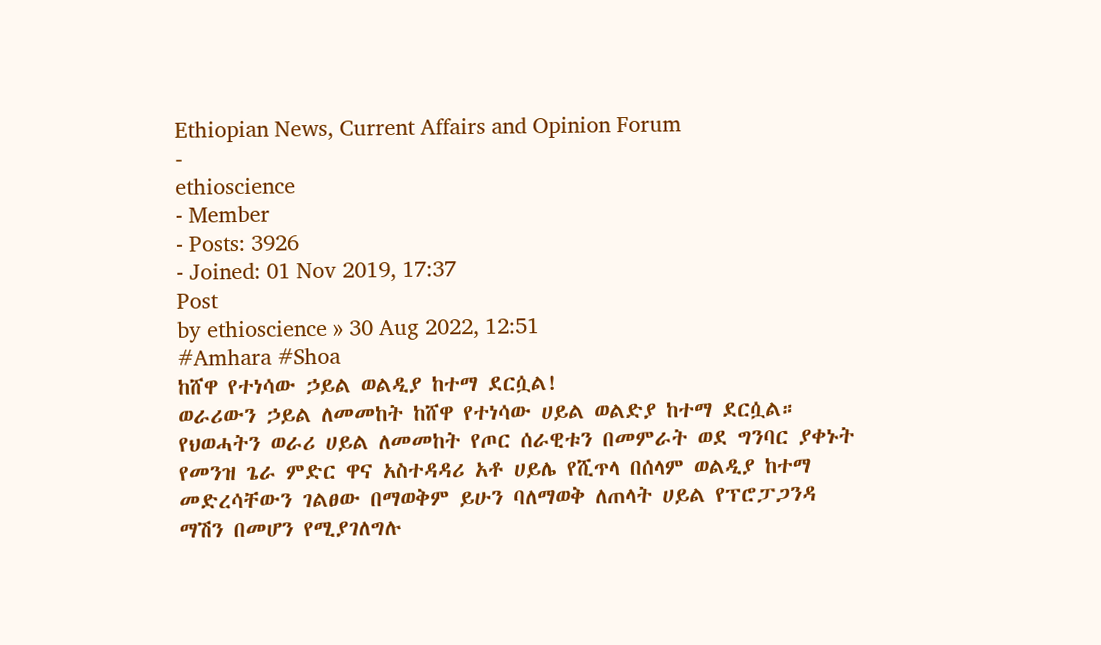Ethiopian News, Current Affairs and Opinion Forum
-
ethioscience
- Member
- Posts: 3926
- Joined: 01 Nov 2019, 17:37
Post
by ethioscience » 30 Aug 2022, 12:51
#Amhara #Shoa
ከሸዋ የተነሳው ኃይል ወልዲያ ከተማ ደርሷል!
ወራሪውን ኃይል ለመመከት ከሸዋ የተነሳው ሀይል ወልድያ ከተማ ደርሷል። የህወሓትን ወራሪ ሀይል ለመመከት የጦር ሰራዊቱን በመምራት ወደ ግንባር ያቀኑት የመንዝ ጌራ ምድር ዋና አስተዳዳሪ አቶ ሀይሌ የሺጥላ በሰላም ወልዲያ ከተማ መድረሳቸውን ገልፀው በማወቅም ይሁን ባለማወቅ ለጠላት ሀይል የፕሮፓጋንዳ ማሽን በመሆን የሚያገለግሉ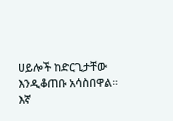ሀይሎች ከድርጊታቸው እንዲቆጠቡ አሳስበዋል።
እኛ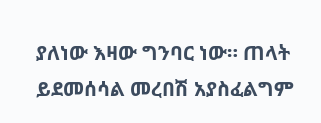ያለነው እዛው ግንባር ነው። ጠላት ይደመሰሳል መረበሽ አያስፈልግም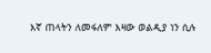እኛ ጠላትን ለመፋለም እዛው ወልዲያ ነን ሲሉ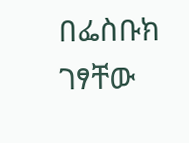በፌስቡክ ገፃቸው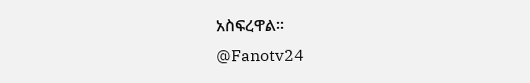አስፍረዋል።
@Fanotv24